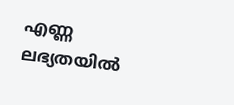എണ്ണ ലഭ്യതയിൽ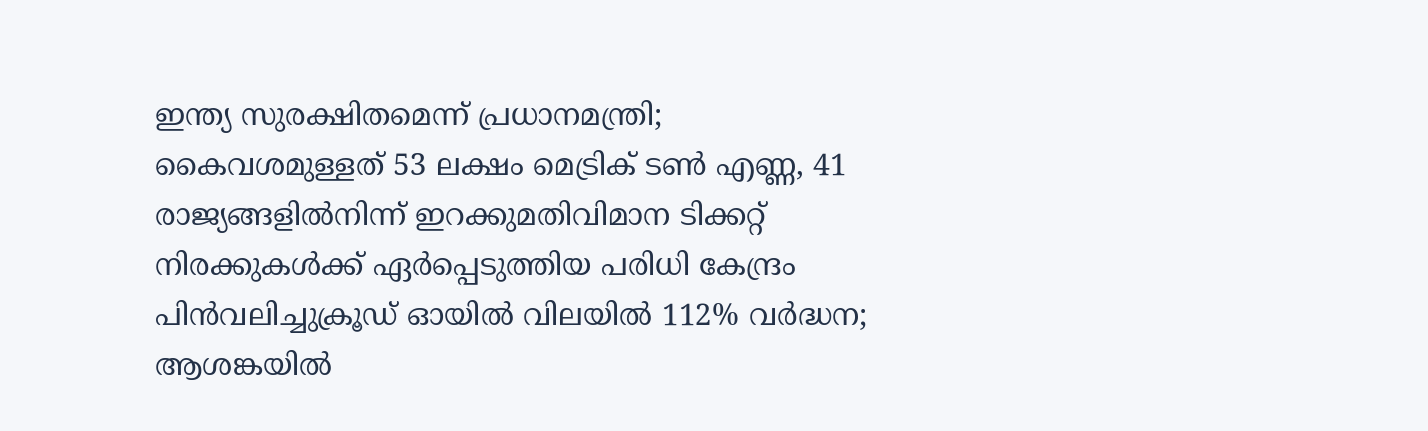ഇന്ത്യ സുരക്ഷിതമെന്ന് പ്രധാനമന്ത്രി; കൈവശമുള്ളത് 53 ലക്ഷം മെട്രിക് ടൺ എണ്ണ, 41 രാജ്യങ്ങളിൽനിന്ന് ഇറക്കുമതിവിമാന ടിക്കറ്റ് നിരക്കുകൾക്ക് ഏർപ്പെടുത്തിയ പരിധി കേന്ദ്രം പിൻവലിച്ചുക്രൂഡ് ഓയിൽ വിലയിൽ 112% വർദ്ധന; ആശങ്കയിൽ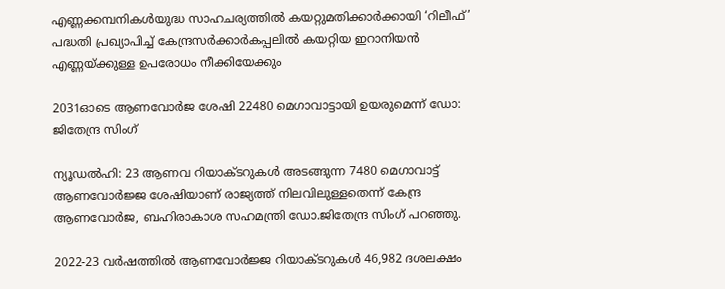എണ്ണക്കമ്പനികൾയുദ്ധ സാഹചര്യത്തില്‍ കയറ്റുമതിക്കാർക്കായി ‘റിലീഫ്’ പദ്ധതി പ്രഖ്യാപിച്ച് കേന്ദ്രസർക്കാർകപ്പലിൽ കയറ്റിയ ഇറാനിയൻ എണ്ണയ്ക്കുള്ള ഉപരോധം നീക്കിയേക്കും

2031ഓടെ ആണവോർജ ശേഷി 22480 മെഗാവാട്ടായി ഉയരുമെന്ന് ഡോ: ജിതേന്ദ്ര സിംഗ്

ന്യൂഡൽഹി: 23 ആണവ റിയാക്ടറുകൾ അടങ്ങുന്ന 7480 മെഗാവാട്ട് ആണവോർജ്ജ ശേഷിയാണ് രാജ്യത്ത് നിലവിലുള്ളതെന്ന് കേന്ദ്ര ആണവോർജ, ബഹിരാകാശ സഹമന്ത്രി ഡോ.ജിതേന്ദ്ര സിംഗ് പറഞ്ഞു.

2022-23 വർഷത്തിൽ ആണവോർജ്ജ റിയാക്ടറുകൾ 46,982 ദശലക്ഷം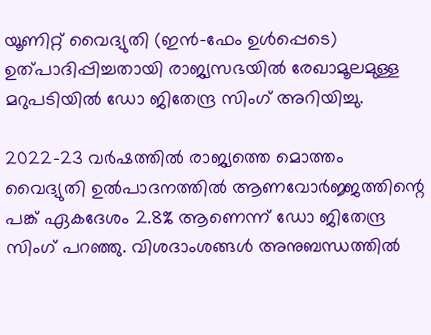യൂണിറ്റ് വൈദ്യുതി (ഇൻ-ഫേം ഉൾപ്പെടെ) ഉത്പാദിപ്പിച്ചതായി രാജ്യസഭയിൽ രേഖാമൂലമുള്ള മറുപടിയിൽ ഡോ ജിതേന്ദ്ര സിംഗ് അറിയിച്ചു.

2022-23 വർഷത്തിൽ രാജ്യത്തെ മൊത്തം വൈദ്യുതി ഉൽപാദനത്തിൽ ആണവോർജ്ജത്തിന്റെ പങ്ക് ഏകദേശം 2.8% ആണെന്ന് ഡോ ജിതേന്ദ്ര സിംഗ് പറഞ്ഞു. വിശദാംശങ്ങൾ അനുബന്ധത്തിൽ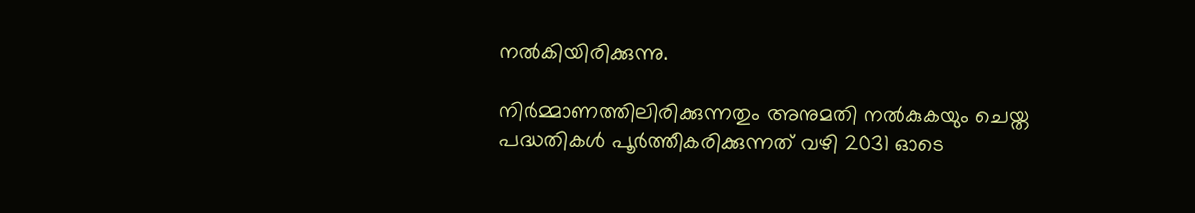നൽകിയിരിക്കുന്നു.

നിർമ്മാണത്തിലിരിക്കുന്നതും അനുമതി നൽകുകയും ചെയ്ത പദ്ധതികൾ പൂർത്തീകരിക്കുന്നത് വഴി 2031 ഓടെ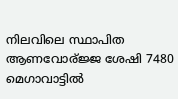നിലവിലെ സ്ഥാപിത ആണവോര്ജ്ജ ശേഷി 7480 മെഗാവാട്ടിൽ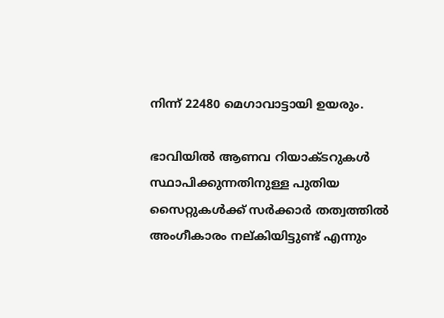നിന്ന് 22480 മെഗാവാട്ടായി ഉയരും.

ഭാവിയിൽ ആണവ റിയാക്ടറുകൾ സ്ഥാപിക്കുന്നതിനുള്ള പുതിയ സൈറ്റുകൾക്ക് സർക്കാർ തത്വത്തിൽ അംഗീകാരം നല്കിയിട്ടുണ്ട് എന്നും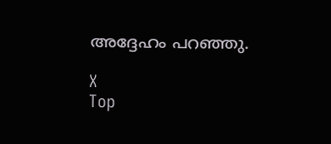അദ്ദേഹം പറഞ്ഞു.

X
Top